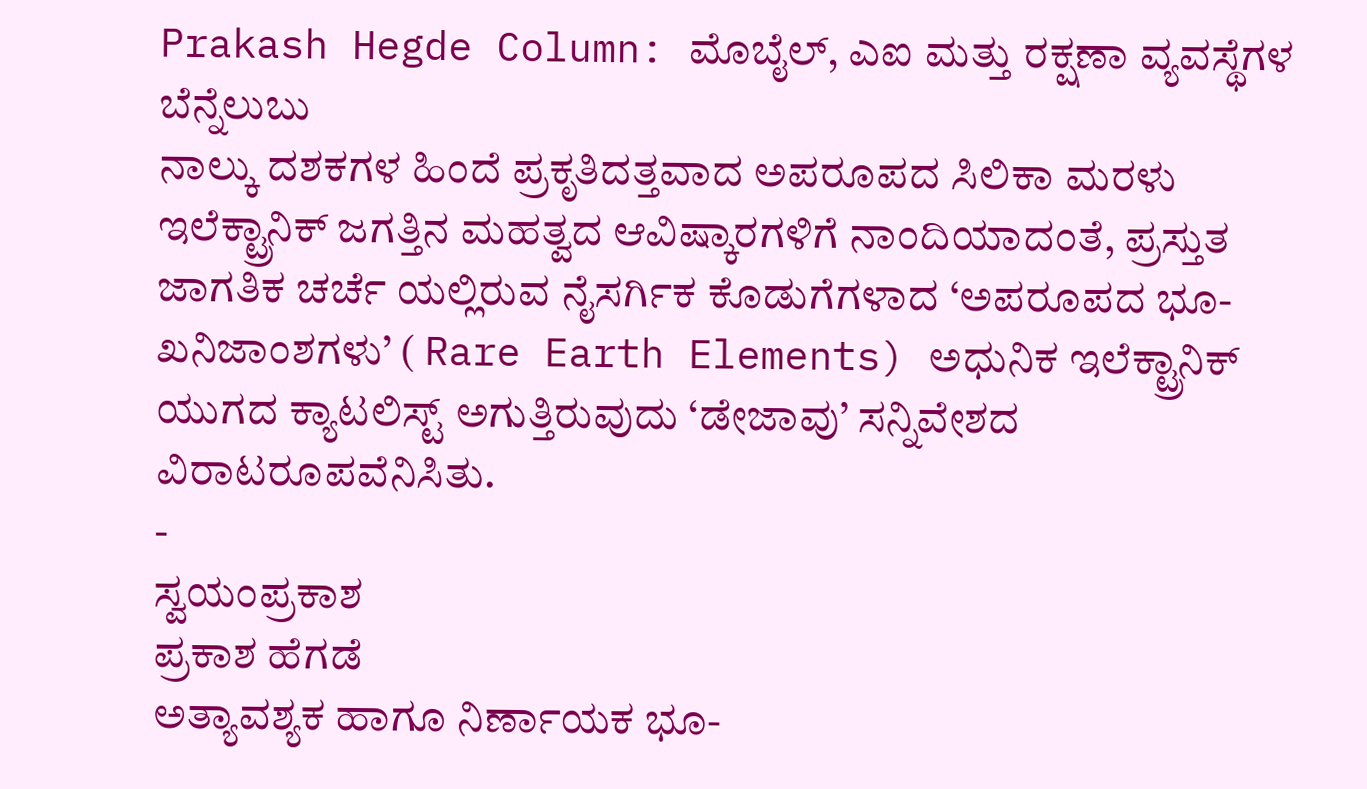Prakash Hegde Column: ಮೊಬೈಲ್, ಎಐ ಮತ್ತು ರಕ್ಷಣಾ ವ್ಯವಸ್ಥೆಗಳ ಬೆನ್ನೆಲುಬು
ನಾಲ್ಕು ದಶಕಗಳ ಹಿಂದೆ ಪ್ರಕೃತಿದತ್ತವಾದ ಅಪರೂಪದ ಸಿಲಿಕಾ ಮರಳು ಇಲೆಕ್ಟ್ರಾನಿಕ್ ಜಗತ್ತಿನ ಮಹತ್ವದ ಆವಿಷ್ಕಾರಗಳಿಗೆ ನಾಂದಿಯಾದಂತೆ, ಪ್ರಸ್ತುತ ಜಾಗತಿಕ ಚರ್ಚೆ ಯಲ್ಲಿರುವ ನೈಸರ್ಗಿಕ ಕೊಡುಗೆಗಳಾದ ‘ಅಪರೂಪದ ಭೂ-ಖನಿಜಾಂಶಗಳು’ ( Rare Earth Elements) ಅಧುನಿಕ ಇಲೆಕ್ಟ್ರಾನಿಕ್ ಯುಗದ ಕ್ಯಾಟಲಿಸ್ಟ್ ಅಗುತ್ತಿರುವುದು ‘ಡೇಜಾವು’ ಸನ್ನಿವೇಶದ ವಿರಾಟರೂಪವೆನಿಸಿತು.
-
ಸ್ವಯಂಪ್ರಕಾಶ
ಪ್ರಕಾಶ ಹೆಗಡೆ
ಅತ್ಯಾವಶ್ಯಕ ಹಾಗೂ ನಿರ್ಣಾಯಕ ಭೂ-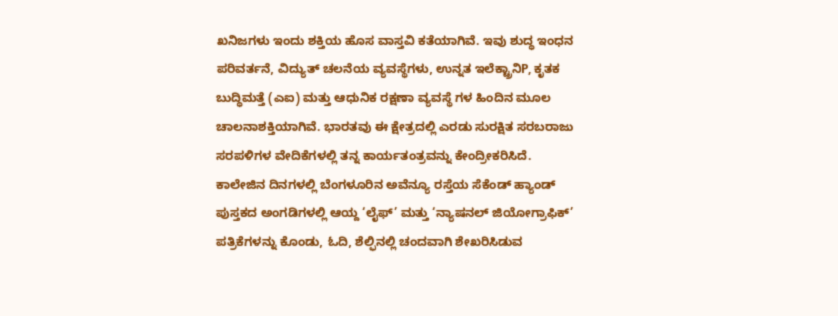ಖನಿಜಗಳು ಇಂದು ಶಕ್ತಿಯ ಹೊಸ ವಾಸ್ತವಿ ಕತೆಯಾಗಿವೆ. ಇವು ಶುದ್ಧ ಇಂಧನ ಪರಿವರ್ತನೆ, ವಿದ್ಯುತ್ ಚಲನೆಯ ವ್ಯವಸ್ಥೆಗಳು, ಉನ್ನತ ಇಲೆಕ್ಟ್ರಾನಿP, ಕೃತಕ ಬುದ್ಧಿಮತ್ತೆ (ಎಐ) ಮತ್ತು ಆಧುನಿಕ ರಕ್ಷಣಾ ವ್ಯವಸ್ಥೆ ಗಳ ಹಿಂದಿನ ಮೂಲ ಚಾಲನಾಶಕ್ತಿಯಾಗಿವೆ. ಭಾರತವು ಈ ಕ್ಷೇತ್ರದಲ್ಲಿ ಎರಡು ಸುರಕ್ಷಿತ ಸರಬರಾಜು ಸರಪಳಿಗಳ ವೇದಿಕೆಗಳಲ್ಲಿ ತನ್ನ ಕಾರ್ಯತಂತ್ರವನ್ನು ಕೇಂದ್ರೀಕರಿಸಿದೆ.
ಕಾಲೇಜಿನ ದಿನಗಳಲ್ಲಿ ಬೆಂಗಳೂರಿನ ಅವೆನ್ಯೂ ರಸ್ತೆಯ ಸೆಕೆಂಡ್ ಹ್ಯಾಂಡ್ ಪುಸ್ತಕದ ಅಂಗಡಿಗಳಲ್ಲಿ ಆಯ್ದ ‘ಲೈಫ್’ ಮತ್ತು ‘ನ್ಯಾಷನಲ್ ಜಿಯೋಗ್ರಾಫಿಕ್’ ಪತ್ರಿಕೆಗಳನ್ನು ಕೊಂಡು, ಓದಿ, ಶೆಲ್ಫಿನಲ್ಲಿ ಚಂದವಾಗಿ ಶೇಖರಿಸಿಡುವ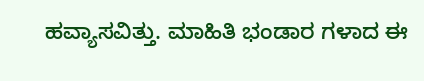ಹವ್ಯಾಸವಿತ್ತು. ಮಾಹಿತಿ ಭಂಡಾರ ಗಳಾದ ಈ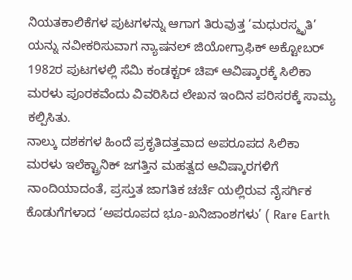ನಿಯತಕಾಲಿಕೆಗಳ ಪುಟಗಳನ್ನು ಆಗಾಗ ತಿರುವುತ್ತ ‘ಮಧುರಸ್ಮೃತಿ’ ಯನ್ನು ನವೀಕರಿಸುವಾಗ ನ್ಯಾಷನಲ್ ಜಿಯೋಗ್ರಾಫಿಕ್ ಅಕ್ಟೋಬರ್ 1982ರ ಪುಟಗಳಲ್ಲಿ ಸೆಮಿ ಕಂಡಕ್ಟರ್ ಚಿಪ್ ಆವಿಷ್ಕಾರಕ್ಕೆ ಸಿಲಿಕಾ ಮರಳು ಪೂರಕವೆಂದು ವಿವರಿಸಿದ ಲೇಖನ ಇಂದಿನ ಪರಿಸರಕ್ಕೆ ಸಾಮ್ಯ ಕಲ್ಪಿಸಿತು.
ನಾಲ್ಕು ದಶಕಗಳ ಹಿಂದೆ ಪ್ರಕೃತಿದತ್ತವಾದ ಅಪರೂಪದ ಸಿಲಿಕಾ ಮರಳು ಇಲೆಕ್ಟ್ರಾನಿಕ್ ಜಗತ್ತಿನ ಮಹತ್ವದ ಆವಿಷ್ಕಾರಗಳಿಗೆ ನಾಂದಿಯಾದಂತೆ, ಪ್ರಸ್ತುತ ಜಾಗತಿಕ ಚರ್ಚೆ ಯಲ್ಲಿರುವ ನೈಸರ್ಗಿಕ ಕೊಡುಗೆಗಳಾದ ‘ಅಪರೂಪದ ಭೂ-ಖನಿಜಾಂಶಗಳು’ ( Rare Earth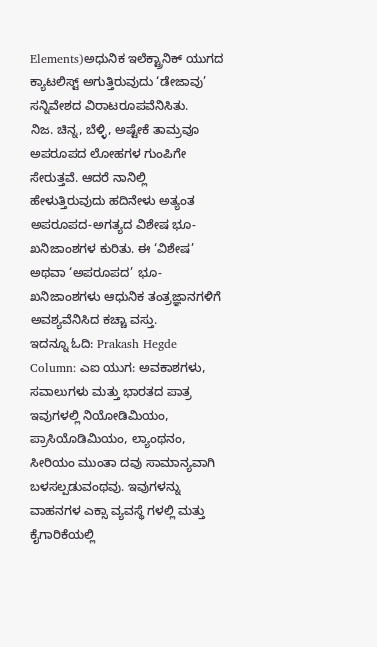Elements)ಅಧುನಿಕ ಇಲೆಕ್ಟ್ರಾನಿಕ್ ಯುಗದ ಕ್ಯಾಟಲಿಸ್ಟ್ ಅಗುತ್ತಿರುವುದು ‘ಡೇಜಾವು’ ಸನ್ನಿವೇಶದ ವಿರಾಟರೂಪವೆನಿಸಿತು.
ನಿಜ. ಚಿನ್ನ, ಬೆಳ್ಳಿ, ಅಷ್ಟೇಕೆ ತಾಮ್ರವೂ ಅಪರೂಪದ ಲೋಹಗಳ ಗುಂಪಿಗೇ ಸೇರುತ್ತವೆ. ಆದರೆ ನಾನಿಲ್ಲಿ ಹೇಳುತ್ತಿರುವುದು ಹದಿನೇಳು ಅತ್ಯಂತ ಅಪರೂಪದ-ಅಗತ್ಯದ ವಿಶೇಷ ಭೂ-ಖನಿಜಾಂಶಗಳ ಕುರಿತು. ಈ ‘ವಿಶೇಷ’ ಅಥವಾ ‘ಅಪರೂಪದ’ ಭೂ-ಖನಿಜಾಂಶಗಳು ಆಧುನಿಕ ತಂತ್ರಜ್ಞಾನಗಳಿಗೆ ಅವಶ್ಯವೆನಿಸಿದ ಕಚ್ಚಾ ವಸ್ತು.
ಇದನ್ನೂ ಓದಿ: Prakash Hegde Column: ಎಐ ಯುಗ: ಅವಕಾಶಗಳು, ಸವಾಲುಗಳು ಮತ್ತು ಭಾರತದ ಪಾತ್ರ
ಇವುಗಳಲ್ಲಿ ನಿಯೋಡಿಮಿಯಂ, ಪ್ರಾಸಿಯೊಡಿಮಿಯಂ, ಲ್ಯಾಂಥನಂ, ಸೀರಿಯಂ ಮುಂತಾ ದವು ಸಾಮಾನ್ಯವಾಗಿ ಬಳಸಲ್ಪಡುವಂಥವು. ಇವುಗಳನ್ನು ವಾಹನಗಳ ಎಕ್ಸಾ ವ್ಯವಸ್ಥೆ ಗಳಲ್ಲಿ ಮತ್ತು ಕೈಗಾರಿಕೆಯಲ್ಲಿ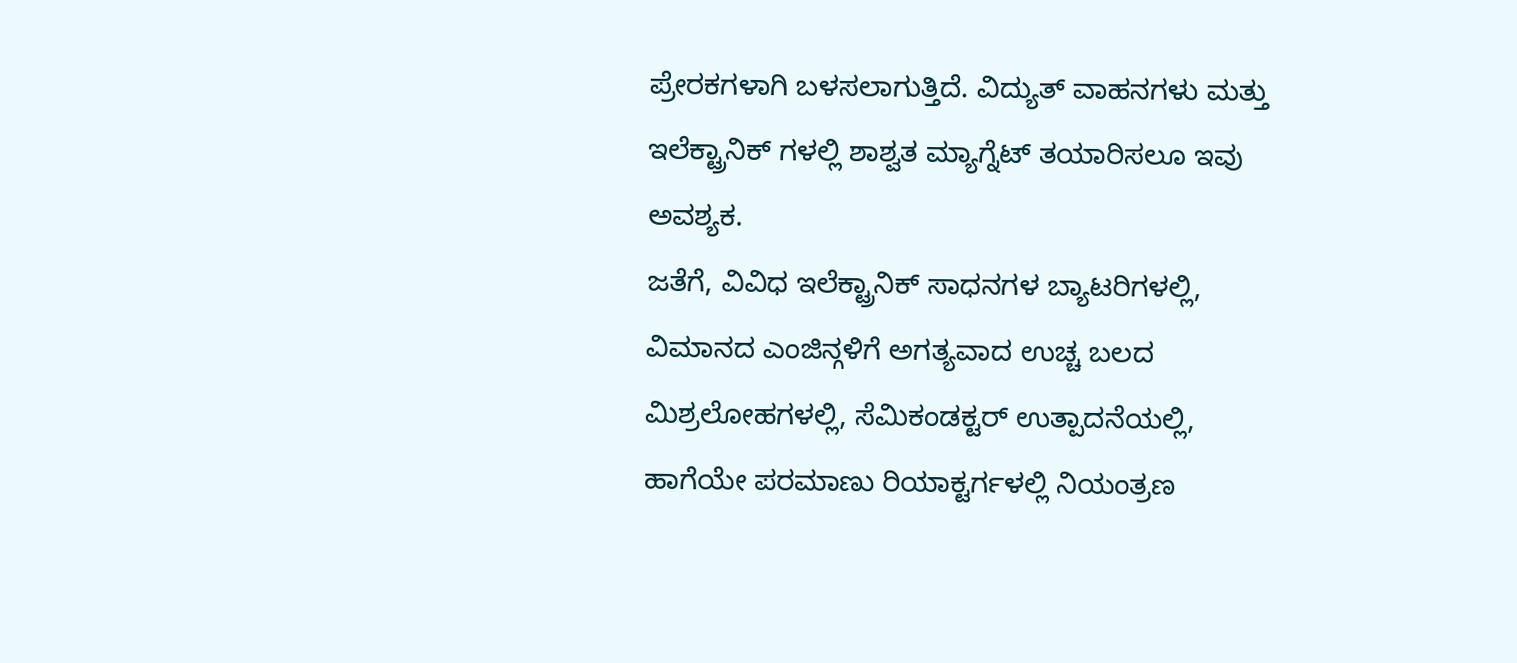ಪ್ರೇರಕಗಳಾಗಿ ಬಳಸಲಾಗುತ್ತಿದೆ. ವಿದ್ಯುತ್ ವಾಹನಗಳು ಮತ್ತು ಇಲೆಕ್ಟ್ರಾನಿಕ್ ಗಳಲ್ಲಿ ಶಾಶ್ವತ ಮ್ಯಾಗ್ನೆಟ್ ತಯಾರಿಸಲೂ ಇವು ಅವಶ್ಯಕ.
ಜತೆಗೆ, ವಿವಿಧ ಇಲೆಕ್ಟ್ರಾನಿಕ್ ಸಾಧನಗಳ ಬ್ಯಾಟರಿಗಳಲ್ಲಿ, ವಿಮಾನದ ಎಂಜಿನ್ಗಳಿಗೆ ಅಗತ್ಯವಾದ ಉಚ್ಚ ಬಲದ ಮಿಶ್ರಲೋಹಗಳಲ್ಲಿ, ಸೆಮಿಕಂಡಕ್ಟರ್ ಉತ್ಪಾದನೆಯಲ್ಲಿ, ಹಾಗೆಯೇ ಪರಮಾಣು ರಿಯಾಕ್ಟರ್ಗಳಲ್ಲಿ ನಿಯಂತ್ರಣ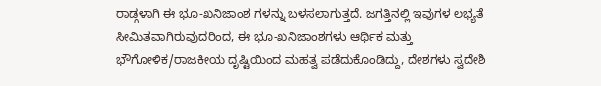ರಾಡ್ಗಳಾಗಿ ಈ ಭೂ-ಖನಿಜಾಂಶ ಗಳನ್ನು ಬಳಸಲಾಗುತ್ತದೆ. ಜಗತ್ತಿನಲ್ಲಿ ಇವುಗಳ ಲಭ್ಯತೆ ಸೀಮಿತವಾಗಿರುವುದರಿಂದ, ಈ ಭೂ-ಖನಿಜಾಂಶಗಳು ಆರ್ಥಿಕ ಮತ್ತು ಭೌಗೋಳಿಕ/ರಾಜಕೀಯ ದೃಷ್ಟಿಯಿಂದ ಮಹತ್ವ ಪಡೆದುಕೊಂಡಿದ್ದು, ದೇಶಗಳು ಸ್ವದೇಶಿ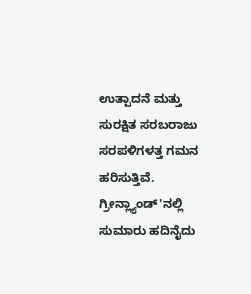ಉತ್ಪಾದನೆ ಮತ್ತು ಸುರಕ್ಷಿತ ಸರಬರಾಜು ಸರಪಳಿಗಳತ್ತ ಗಮನ ಹರಿಸುತ್ತಿವೆ.
ಗ್ರೀನ್ಲ್ಯಾಂಡ್'ನಲ್ಲಿ ಸುಮಾರು ಹದಿನೈದು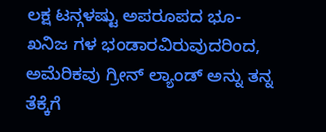ಲಕ್ಷ ಟನ್ಗಳಷ್ಟು ಅಪರೂಪದ ಭೂ-ಖನಿಜ ಗಳ ಭಂಡಾರವಿರುವುದರಿಂದ, ಅಮೆರಿಕವು ಗ್ರೀನ್ ಲ್ಯಾಂಡ್ ಅನ್ನು ತನ್ನ ತೆಕ್ಕೆಗೆ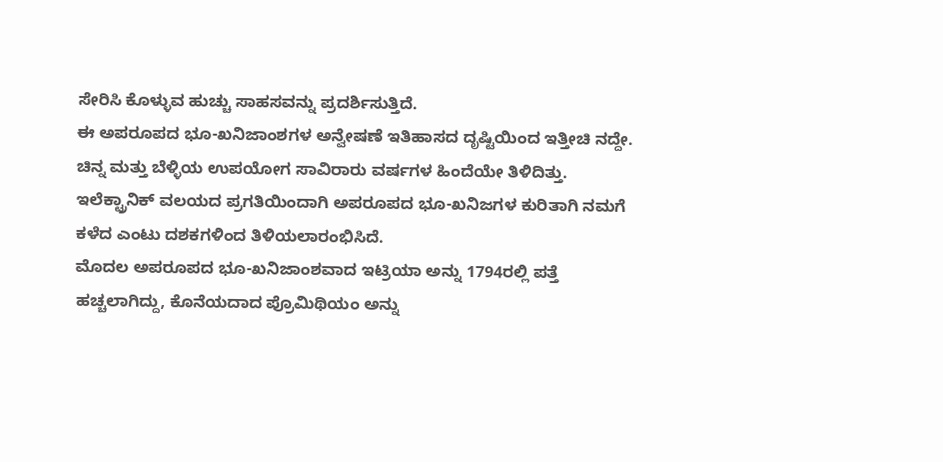ಸೇರಿಸಿ ಕೊಳ್ಳುವ ಹುಚ್ಚು ಸಾಹಸವನ್ನು ಪ್ರದರ್ಶಿಸುತ್ತಿದೆ.
ಈ ಅಪರೂಪದ ಭೂ-ಖನಿಜಾಂಶಗಳ ಅನ್ವೇಷಣೆ ಇತಿಹಾಸದ ದೃಷ್ಟಿಯಿಂದ ಇತ್ತೀಚಿ ನದ್ದೇ. ಚಿನ್ನ ಮತ್ತು ಬೆಳ್ಳಿಯ ಉಪಯೋಗ ಸಾವಿರಾರು ವರ್ಷಗಳ ಹಿಂದೆಯೇ ತಿಳಿದಿತ್ತು. ಇಲೆಕ್ಟ್ರಾನಿಕ್ ವಲಯದ ಪ್ರಗತಿಯಿಂದಾಗಿ ಅಪರೂಪದ ಭೂ-ಖನಿಜಗಳ ಕುರಿತಾಗಿ ನಮಗೆ ಕಳೆದ ಎಂಟು ದಶಕಗಳಿಂದ ತಿಳಿಯಲಾರಂಭಿಸಿದೆ.
ಮೊದಲ ಅಪರೂಪದ ಭೂ-ಖನಿಜಾಂಶವಾದ ಇಟ್ರಿಯಾ ಅನ್ನು 1794ರಲ್ಲಿ ಪತ್ತೆ ಹಚ್ಚಲಾಗಿದ್ದು, ಕೊನೆಯದಾದ ಪ್ರೊಮಿಥಿಯಂ ಅನ್ನು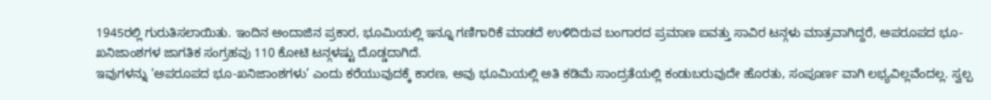1945ರಲ್ಲಿ ಗುರುತಿಸಲಾಯಿತು. ಇಂದಿನ ಅಂದಾಜಿನ ಪ್ರಕಾರ, ಭೂಮಿಯಲ್ಲಿ ಇನ್ನೂ ಗಣಿಗಾರಿಕೆ ಮಾಡದೆ ಉಳಿದಿರುವ ಬಂಗಾರದ ಪ್ರಮಾಣ ಐವತ್ತು ಸಾವಿರ ಟನ್ಗಳು ಮಾತ್ರವಾಗಿದ್ದರೆ, ಅಪರೂಪದ ಭೂ-ಖನಿಜಾಂಶಗಳ ಜಾಗತಿಕ ಸಂಗ್ರಹವು 110 ಕೋಟಿ ಟನ್ಗಳಷ್ಟು ದೊಡ್ಡದಾಗಿದೆ.
ಇವುಗಳನ್ನು ‘ಅಪರೂಪದ ಭೂ-ಖನಿಜಾಂಶಗಳು’ ಎಂದು ಕರೆಯುವುದಕ್ಕೆ ಕಾರಣ, ಅವು ಭೂಮಿಯಲ್ಲಿ ಅತಿ ಕಡಿಮೆ ಸಾಂದ್ರತೆಯಲ್ಲಿ ಕಂಡುಬರುವುದೇ ಹೊರತು, ಸಂಪೂರ್ಣ ವಾಗಿ ಲಭ್ಯವಿಲ್ಲವೆಂದಲ್ಲ. ಸ್ವಲ್ಪ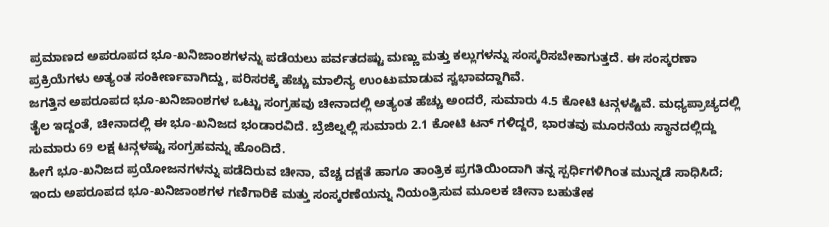ಪ್ರಮಾಣದ ಅಪರೂಪದ ಭೂ-ಖನಿಜಾಂಶಗಳನ್ನು ಪಡೆಯಲು ಪರ್ವತದಷ್ಟು ಮಣ್ಣು ಮತ್ತು ಕಲ್ಲುಗಳನ್ನು ಸಂಸ್ಕರಿಸಬೇಕಾಗುತ್ತದೆ. ಈ ಸಂಸ್ಕರಣಾ ಪ್ರಕ್ರಿಯೆಗಳು ಅತ್ಯಂತ ಸಂಕೀರ್ಣವಾಗಿದ್ದು, ಪರಿಸರಕ್ಕೆ ಹೆಚ್ಚು ಮಾಲಿನ್ಯ ಉಂಟುಮಾಡುವ ಸ್ವಭಾವದ್ದಾಗಿವೆ.
ಜಗತ್ತಿನ ಅಪರೂಪದ ಭೂ-ಖನಿಜಾಂಶಗಳ ಒಟ್ಟು ಸಂಗ್ರಹವು ಚೀನಾದಲ್ಲಿ ಅತ್ಯಂತ ಹೆಚ್ಚು ಅಂದರೆ, ಸುಮಾರು 4.5 ಕೋಟಿ ಟನ್ಗಳಷ್ಟಿವೆ. ಮಧ್ಯಪ್ರಾಚ್ಯದಲ್ಲಿ ತೈಲ ಇದ್ದಂತೆ, ಚೀನಾದಲ್ಲಿ ಈ ಭೂ-ಖನಿಜದ ಭಂಡಾರವಿದೆ. ಬ್ರೆಜಿಲ್ನಲ್ಲಿ ಸುಮಾರು 2.1 ಕೋಟಿ ಟನ್ ಗಳಿದ್ದರೆ, ಭಾರತವು ಮೂರನೆಯ ಸ್ಥಾನದಲ್ಲಿದ್ದು ಸುಮಾರು 69 ಲಕ್ಷ ಟನ್ಗಳಷ್ಟು ಸಂಗ್ರಹವನ್ನು ಹೊಂದಿದೆ.
ಹೀಗೆ ಭೂ-ಖನಿಜದ ಪ್ರಯೋಜನಗಳನ್ನು ಪಡೆದಿರುವ ಚೀನಾ, ವೆಚ್ಚ ದಕ್ಷತೆ ಹಾಗೂ ತಾಂತ್ರಿಕ ಪ್ರಗತಿಯಿಂದಾಗಿ ತನ್ನ ಸ್ಪರ್ಧಿಗಳಿಗಿಂತ ಮುನ್ನಡೆ ಸಾಧಿಸಿದೆ; ಇಂದು ಅಪರೂಪದ ಭೂ-ಖನಿಜಾಂಶಗಳ ಗಣಿಗಾರಿಕೆ ಮತ್ತು ಸಂಸ್ಕರಣೆಯನ್ನು ನಿಯಂತ್ರಿಸುವ ಮೂಲಕ ಚೀನಾ ಬಹುತೇಕ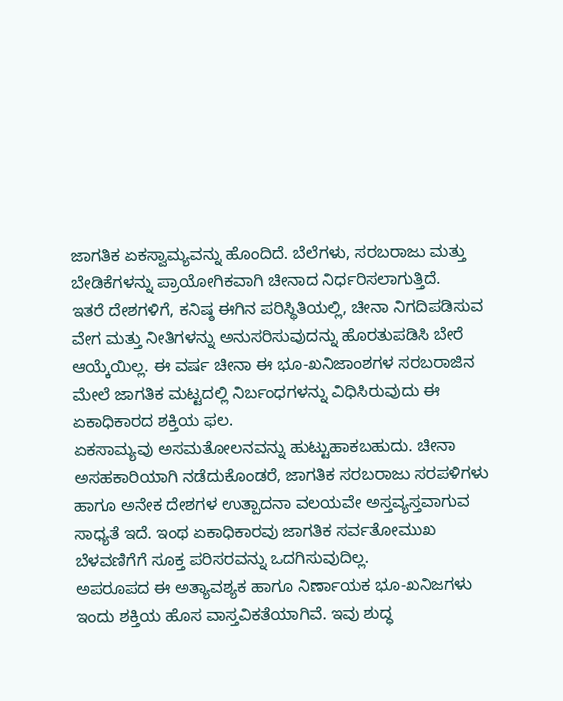ಜಾಗತಿಕ ಏಕಸ್ವಾಮ್ಯವನ್ನು ಹೊಂದಿದೆ. ಬೆಲೆಗಳು, ಸರಬರಾಜು ಮತ್ತು ಬೇಡಿಕೆಗಳನ್ನು ಪ್ರಾಯೋಗಿಕವಾಗಿ ಚೀನಾದ ನಿರ್ಧರಿಸಲಾಗುತ್ತಿದೆ.
ಇತರೆ ದೇಶಗಳಿಗೆ, ಕನಿಷ್ಠ ಈಗಿನ ಪರಿಸ್ಥಿತಿಯಲ್ಲಿ, ಚೀನಾ ನಿಗದಿಪಡಿಸುವ ವೇಗ ಮತ್ತು ನೀತಿಗಳನ್ನು ಅನುಸರಿಸುವುದನ್ನು ಹೊರತುಪಡಿಸಿ ಬೇರೆ ಆಯ್ಕೆಯಿಲ್ಲ. ಈ ವರ್ಷ ಚೀನಾ ಈ ಭೂ-ಖನಿಜಾಂಶಗಳ ಸರಬರಾಜಿನ ಮೇಲೆ ಜಾಗತಿಕ ಮಟ್ಟದಲ್ಲಿ ನಿರ್ಬಂಧಗಳನ್ನು ವಿಧಿಸಿರುವುದು ಈ ಏಕಾಧಿಕಾರದ ಶಕ್ತಿಯ ಫಲ.
ಏಕಸಾಮ್ಯವು ಅಸಮತೋಲನವನ್ನು ಹುಟ್ಟುಹಾಕಬಹುದು. ಚೀನಾ ಅಸಹಕಾರಿಯಾಗಿ ನಡೆದುಕೊಂಡರೆ, ಜಾಗತಿಕ ಸರಬರಾಜು ಸರಪಳಿಗಳು ಹಾಗೂ ಅನೇಕ ದೇಶಗಳ ಉತ್ಪಾದನಾ ವಲಯವೇ ಅಸ್ತವ್ಯಸ್ತವಾಗುವ ಸಾಧ್ಯತೆ ಇದೆ. ಇಂಥ ಏಕಾಧಿಕಾರವು ಜಾಗತಿಕ ಸರ್ವತೋಮುಖ ಬೆಳವಣಿಗೆಗೆ ಸೂಕ್ತ ಪರಿಸರವನ್ನು ಒದಗಿಸುವುದಿಲ್ಲ.
ಅಪರೂಪದ ಈ ಅತ್ಯಾವಶ್ಯಕ ಹಾಗೂ ನಿರ್ಣಾಯಕ ಭೂ-ಖನಿಜಗಳು ಇಂದು ಶಕ್ತಿಯ ಹೊಸ ವಾಸ್ತವಿಕತೆಯಾಗಿವೆ. ಇವು ಶುದ್ಧ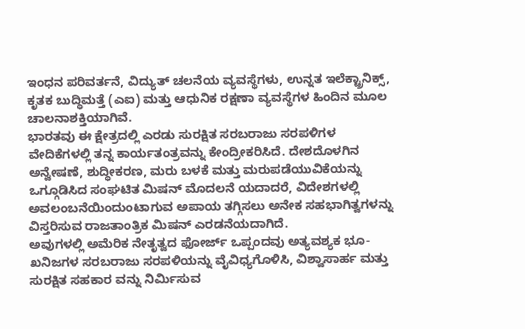ಇಂಧನ ಪರಿವರ್ತನೆ, ವಿದ್ಯುತ್ ಚಲನೆಯ ವ್ಯವಸ್ಥೆಗಳು, ಉನ್ನತ ಇಲೆಕ್ಟ್ರಾನಿಕ್ಸ್, ಕೃತಕ ಬುದ್ಧಿಮತ್ತೆ (ಎಐ) ಮತ್ತು ಆಧುನಿಕ ರಕ್ಷಣಾ ವ್ಯವಸ್ಥೆಗಳ ಹಿಂದಿನ ಮೂಲ ಚಾಲನಾಶಕ್ತಿಯಾಗಿವೆ.
ಭಾರತವು ಈ ಕ್ಷೇತ್ರದಲ್ಲಿ ಎರಡು ಸುರಕ್ಷಿತ ಸರಬರಾಜು ಸರಪಳಿಗಳ ವೇದಿಕೆಗಳಲ್ಲಿ ತನ್ನ ಕಾರ್ಯತಂತ್ರವನ್ನು ಕೇಂದ್ರೀಕರಿಸಿದೆ. ದೇಶದೊಳಗಿನ ಅನ್ವೇಷಣೆ, ಶುದ್ಧೀಕರಣ, ಮರು ಬಳಕೆ ಮತ್ತು ಮರುಪಡೆಯುವಿಕೆಯನ್ನು ಒಗ್ಗೂಡಿಸಿದ ಸಂಘಟಿತ ಮಿಷನ್ ಮೊದಲನೆ ಯದಾದರೆ, ವಿದೇಶಗಳಲ್ಲಿ ಅವಲಂಬನೆಯಿಂದುಂಟಾಗುವ ಅಪಾಯ ತಗ್ಗಿಸಲು ಅನೇಕ ಸಹಭಾಗಿತ್ವಗಳನ್ನು ವಿಸ್ತರಿಸುವ ರಾಜತಾಂತ್ರಿಕ ಮಿಷನ್ ಎರಡನೆಯದಾಗಿದೆ.
ಅವುಗಳಲ್ಲಿ ಅಮೆರಿಕ ನೇತೃತ್ವದ ಫೋರ್ಜ್ ಒಪ್ಪಂದವು ಅತ್ಯವಶ್ಯಕ ಭೂ-ಖನಿಜಗಳ ಸರಬರಾಜು ಸರಪಳಿಯನ್ನು ವೈವಿಧ್ಯಗೊಳಿಸಿ, ವಿಶ್ವಾಸಾರ್ಹ ಮತ್ತು ಸುರಕ್ಷಿತ ಸಹಕಾರ ವನ್ನು ನಿರ್ಮಿಸುವ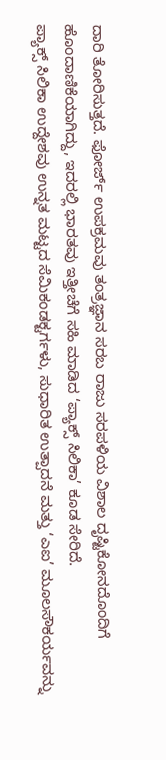ದಾರಿ ತೋರಿಸುತ್ತದೆ. ಫೋರ್ಜ್ ಉಪಕ್ರಮವು ತಂತ್ರಜ್ಞಾನ ಸರಬ ರಾಜು ಸರಪಳಿಯ ವಿಶಾಲ ದೃಷ್ಟಿಕೋನದೊಂದಿಗೆ ಹೊಂದಾಣಿಕೆಯಾಗಿದ್ದು, ಇದರಲ್ಲಿ ಭಾರತವು ಇತ್ತೀಚೆಗೆ ಸಹಿ ಮಾಡಿದ ‘ಪ್ಯಾಕ್ಸ್ ಸಿಲಿಕಾ’ ಕೂಡ ಸೇರಿದೆ.
ಪ್ಯಾಕ್ಸ್ ಸಿಲಿಕಾ ಉದ್ದೇಶವು ಉನ್ನತ ಮಟ್ಟದ ಸೆಮಿಕಂಡಕ್ಟರ್ಗಳು, ಸುಧಾರಿತ ಉತ್ಪಾದನೆ ಮತ್ತು ‘ಎಐ’ ಮೂಲಸೌಕರ್ಯವನ್ನು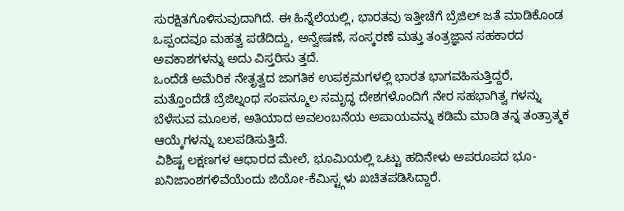ಸುರಕ್ಷಿತಗೊಳಿಸುವುದಾಗಿದೆ. ಈ ಹಿನ್ನೆಲೆಯಲ್ಲಿ, ಭಾರತವು ಇತ್ತೀಚೆಗೆ ಬ್ರೆಜಿಲ್ ಜತೆ ಮಾಡಿಕೊಂಡ ಒಪ್ಪಂದವೂ ಮಹತ್ವ ಪಡೆದಿದ್ದು, ಅನ್ವೇಷಣೆ, ಸಂಸ್ಕರಣೆ ಮತ್ತು ತಂತ್ರಜ್ಞಾನ ಸಹಕಾರದ ಅವಕಾಶಗಳನ್ನು ಅದು ವಿಸ್ತರಿಸು ತ್ತದೆ.
ಒಂದೆಡೆ ಅಮೆರಿಕ ನೇತೃತ್ವದ ಜಾಗತಿಕ ಉಪಕ್ರಮಗಳಲ್ಲಿ ಭಾರತ ಭಾಗವಹಿಸುತ್ತಿದ್ದರೆ, ಮತ್ತೊಂದೆಡೆ ಬ್ರೆಜಿಲ್ನಂಥ ಸಂಪನ್ಮೂಲ ಸಮೃದ್ಧ ದೇಶಗಳೊಂದಿಗೆ ನೇರ ಸಹಭಾಗಿತ್ವ ಗಳನ್ನು ಬೆಳೆಸುವ ಮೂಲಕ, ಅತಿಯಾದ ಅವಲಂಬನೆಯ ಅಪಾಯವನ್ನು ಕಡಿಮೆ ಮಾಡಿ ತನ್ನ ತಂತ್ರಾತ್ಮಕ ಆಯ್ಕೆಗಳನ್ನು ಬಲಪಡಿಸುತ್ತಿದೆ.
ವಿಶಿಷ್ಟ ಲಕ್ಷಣಗಳ ಆಧಾರದ ಮೇಲೆ, ಭೂಮಿಯಲ್ಲಿ ಒಟ್ಟು ಹದಿನೇಳು ಅಪರೂಪದ ಭೂ-ಖನಿಜಾಂಶಗಳಿವೆಯೆಂದು ಜಿಯೋ-ಕೆಮಿಸ್ಟ್ಗಳು ಖಚಿತಪಡಿಸಿದ್ದಾರೆ.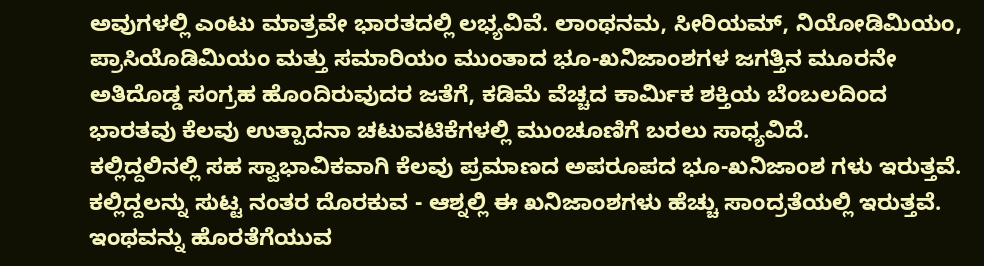ಅವುಗಳಲ್ಲಿ ಎಂಟು ಮಾತ್ರವೇ ಭಾರತದಲ್ಲಿ ಲಭ್ಯವಿವೆ. ಲಾಂಥನಮ, ಸೀರಿಯಮ್, ನಿಯೋಡಿಮಿಯಂ, ಪ್ರಾಸಿಯೊಡಿಮಿಯಂ ಮತ್ತು ಸಮಾರಿಯಂ ಮುಂತಾದ ಭೂ-ಖನಿಜಾಂಶಗಳ ಜಗತ್ತಿನ ಮೂರನೇ ಅತಿದೊಡ್ಡ ಸಂಗ್ರಹ ಹೊಂದಿರುವುದರ ಜತೆಗೆ, ಕಡಿಮೆ ವೆಚ್ಚದ ಕಾರ್ಮಿಕ ಶಕ್ತಿಯ ಬೆಂಬಲದಿಂದ ಭಾರತವು ಕೆಲವು ಉತ್ಪಾದನಾ ಚಟುವಟಿಕೆಗಳಲ್ಲಿ ಮುಂಚೂಣಿಗೆ ಬರಲು ಸಾಧ್ಯವಿದೆ.
ಕಲ್ಲಿದ್ದಲಿನಲ್ಲಿ ಸಹ ಸ್ವಾಭಾವಿಕವಾಗಿ ಕೆಲವು ಪ್ರಮಾಣದ ಅಪರೂಪದ ಭೂ-ಖನಿಜಾಂಶ ಗಳು ಇರುತ್ತವೆ. ಕಲ್ಲಿದ್ದಲನ್ನು ಸುಟ್ಟ ನಂತರ ದೊರಕುವ - ಆಶ್ನಲ್ಲಿ ಈ ಖನಿಜಾಂಶಗಳು ಹೆಚ್ಚು ಸಾಂದ್ರತೆಯಲ್ಲಿ ಇರುತ್ತವೆ. ಇಂಥವನ್ನು ಹೊರತೆಗೆಯುವ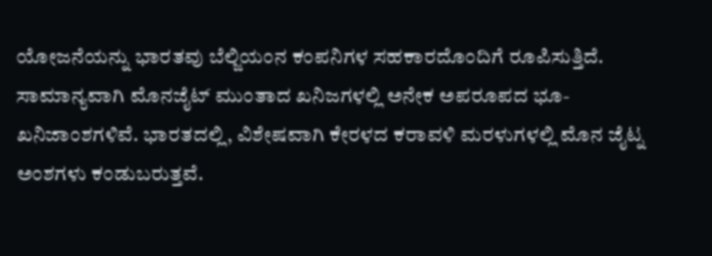ಯೋಜನೆಯನ್ನು ಭಾರತವು ಬೆಲ್ಜಿಯಂನ ಕಂಪನಿಗಳ ಸಹಕಾರದೊಂದಿಗೆ ರೂಪಿಸುತ್ತಿದೆ.
ಸಾಮಾನ್ಯವಾಗಿ ಮೊನಜೈಟ್ ಮುಂತಾದ ಖನಿಜಗಳಲ್ಲಿ ಅನೇಕ ಅಪರೂಪದ ಭೂ-ಖನಿಜಾಂಶಗಳಿವೆ. ಭಾರತದಲ್ಲಿ, ವಿಶೇಷವಾಗಿ ಕೇರಳದ ಕರಾವಳಿ ಮರಳುಗಳಲ್ಲಿ ಮೊನ ಜೈಟ್ನ ಅಂಶಗಳು ಕಂಡುಬರುತ್ತವೆ.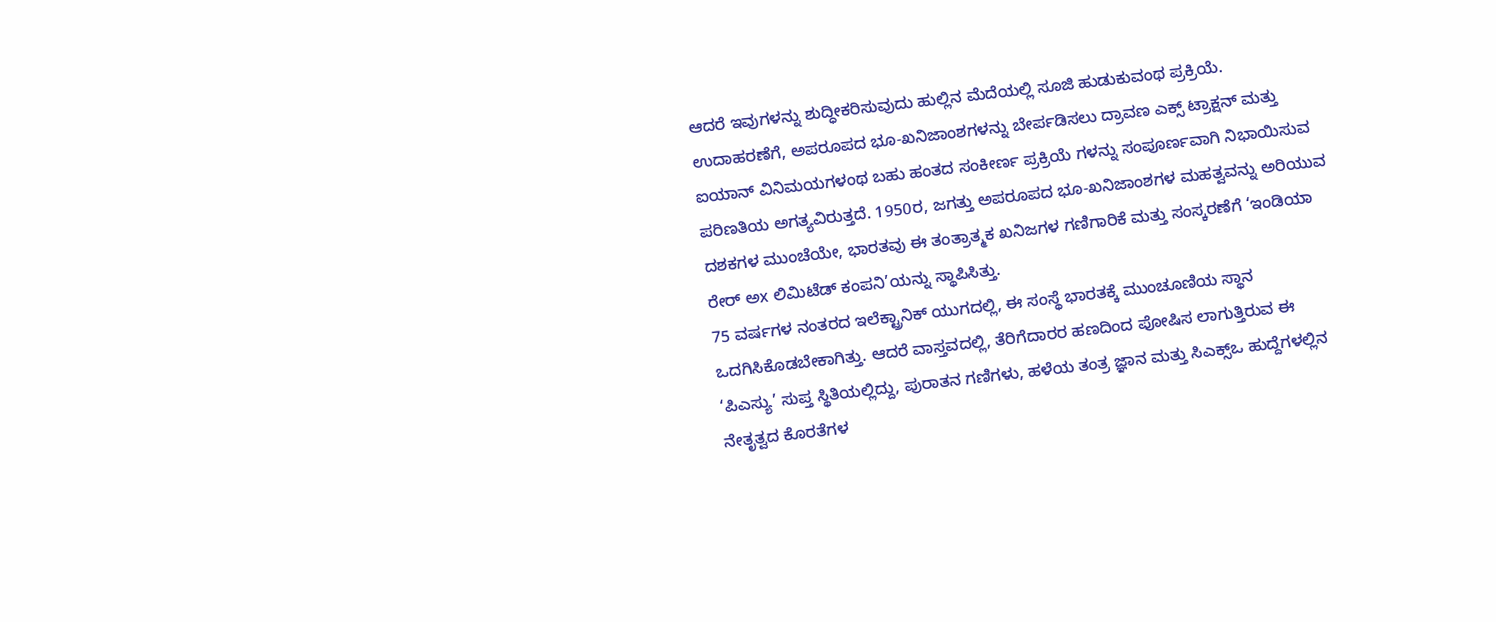ಆದರೆ ಇವುಗಳನ್ನು ಶುದ್ಧೀಕರಿಸುವುದು ಹುಲ್ಲಿನ ಮೆದೆಯಲ್ಲಿ ಸೂಜಿ ಹುಡುಕುವಂಥ ಪ್ರಕ್ರಿಯೆ.
ಉದಾಹರಣೆಗೆ, ಅಪರೂಪದ ಭೂ-ಖನಿಜಾಂಶಗಳನ್ನು ಬೇರ್ಪಡಿಸಲು ದ್ರಾವಣ ಎಕ್ಸ್ ಟ್ರಾಕ್ಷನ್ ಮತ್ತು ಐಯಾನ್ ವಿನಿಮಯಗಳಂಥ ಬಹು ಹಂತದ ಸಂಕೀರ್ಣ ಪ್ರಕ್ರಿಯೆ ಗಳನ್ನು ಸಂಪೂರ್ಣವಾಗಿ ನಿಭಾಯಿಸುವ ಪರಿಣತಿಯ ಅಗತ್ಯವಿರುತ್ತದೆ. 1950ರ, ಜಗತ್ತು ಅಪರೂಪದ ಭೂ-ಖನಿಜಾಂಶಗಳ ಮಹತ್ವವನ್ನು ಅರಿಯುವ ದಶಕಗಳ ಮುಂಚೆಯೇ, ಭಾರತವು ಈ ತಂತ್ರಾತ್ಮಕ ಖನಿಜಗಳ ಗಣಿಗಾರಿಕೆ ಮತ್ತು ಸಂಸ್ಕರಣೆಗೆ ‘ಇಂಡಿಯಾ ರೇರ್ ಅx ಲಿಮಿಟೆಡ್ ಕಂಪನಿ’ಯನ್ನು ಸ್ಥಾಪಿಸಿತ್ತು.
75 ವರ್ಷಗಳ ನಂತರದ ಇಲೆಕ್ಟ್ರಾನಿಕ್ ಯುಗದಲ್ಲಿ, ಈ ಸಂಸ್ಥೆ ಭಾರತಕ್ಕೆ ಮುಂಚೂಣಿಯ ಸ್ಥಾನ ಒದಗಿಸಿಕೊಡಬೇಕಾಗಿತ್ತು. ಆದರೆ ವಾಸ್ತವದಲ್ಲಿ, ತೆರಿಗೆದಾರರ ಹಣದಿಂದ ಪೋಷಿಸ ಲಾಗುತ್ತಿರುವ ಈ ‘ಪಿಎಸ್ಯು’ ಸುಪ್ತ ಸ್ಥಿತಿಯಲ್ಲಿದ್ದು, ಪುರಾತನ ಗಣಿಗಳು, ಹಳೆಯ ತಂತ್ರ ಜ್ಞಾನ ಮತ್ತು ಸಿಎಕ್ಸ್ಒ ಹುದ್ದೆಗಳಲ್ಲಿನ ನೇತೃತ್ವದ ಕೊರತೆಗಳ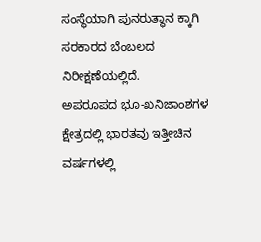ಸಂಸ್ಥೆಯಾಗಿ ಪುನರುತ್ಥಾನ ಕ್ಕಾಗಿ ಸರಕಾರದ ಬೆಂಬಲದ ನಿರೀಕ್ಷಣೆಯಲ್ಲಿದೆ.
ಅಪರೂಪದ ಭೂ-ಖನಿಜಾಂಶಗಳ ಕ್ಷೇತ್ರದಲ್ಲಿ ಭಾರತವು ಇತ್ತೀಚಿನ ವರ್ಷಗಳಲ್ಲಿ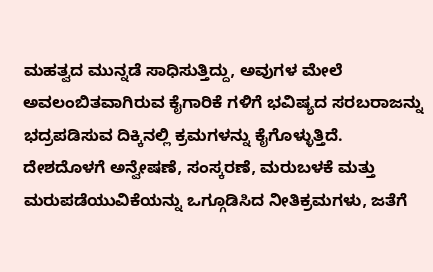ಮಹತ್ವದ ಮುನ್ನಡೆ ಸಾಧಿಸುತ್ತಿದ್ದು, ಅವುಗಳ ಮೇಲೆ ಅವಲಂಬಿತವಾಗಿರುವ ಕೈಗಾರಿಕೆ ಗಳಿಗೆ ಭವಿಷ್ಯದ ಸರಬರಾಜನ್ನು ಭದ್ರಪಡಿಸುವ ದಿಕ್ಕಿನಲ್ಲಿ ಕ್ರಮಗಳನ್ನು ಕೈಗೊಳ್ಳುತ್ತಿದೆ.
ದೇಶದೊಳಗೆ ಅನ್ವೇಷಣೆ, ಸಂಸ್ಕರಣೆ, ಮರುಬಳಕೆ ಮತ್ತು ಮರುಪಡೆಯುವಿಕೆಯನ್ನು ಒಗ್ಗೂಡಿಸಿದ ನೀತಿಕ್ರಮಗಳು, ಜತೆಗೆ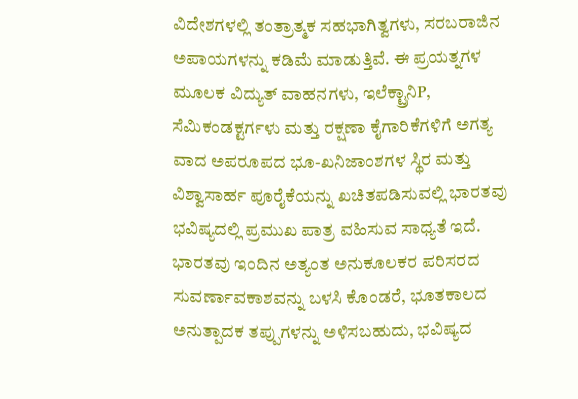ವಿದೇಶಗಳಲ್ಲಿ ತಂತ್ರಾತ್ಮಕ ಸಹಭಾಗಿತ್ವಗಳು, ಸರಬರಾಜಿನ ಅಪಾಯಗಳನ್ನು ಕಡಿಮೆ ಮಾಡುತ್ತಿವೆ. ಈ ಪ್ರಯತ್ನಗಳ ಮೂಲಕ ವಿದ್ಯುತ್ ವಾಹನಗಳು, ಇಲೆಕ್ಟ್ರಾನಿP, ಸೆಮಿಕಂಡಕ್ಟರ್ಗಳು ಮತ್ತು ರಕ್ಷಣಾ ಕೈಗಾರಿಕೆಗಳಿಗೆ ಅಗತ್ಯ ವಾದ ಅಪರೂಪದ ಭೂ-ಖನಿಜಾಂಶಗಳ ಸ್ಥಿರ ಮತ್ತು ವಿಶ್ವಾಸಾರ್ಹ ಪೂರೈಕೆಯನ್ನು ಖಚಿತಪಡಿಸುವಲ್ಲಿ ಭಾರತವು ಭವಿಷ್ಯದಲ್ಲಿ ಪ್ರಮುಖ ಪಾತ್ರ ವಹಿಸುವ ಸಾಧ್ಯತೆ ಇದೆ.
ಭಾರತವು ಇಂದಿನ ಅತ್ಯಂತ ಅನುಕೂಲಕರ ಪರಿಸರದ ಸುವರ್ಣಾವಕಾಶವನ್ನು ಬಳಸಿ ಕೊಂಡರೆ, ಭೂತಕಾಲದ ಅನುತ್ಪಾದಕ ತಪ್ಪುಗಳನ್ನು ಅಳಿಸಬಹುದು, ಭವಿಷ್ಯದ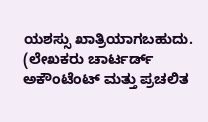ಯಶಸ್ಸು ಖಾತ್ರಿಯಾಗಬಹುದು.
(ಲೇಖಕರು ಚಾರ್ಟರ್ಡ್ ಅಕೌಂಟೆಂಟ್ ಮತ್ತು ಪ್ರಚಲಿತ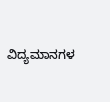ವಿದ್ಯಮಾನಗಳ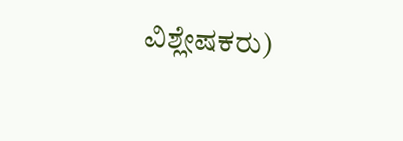ವಿಶ್ಲೇಷಕರು)